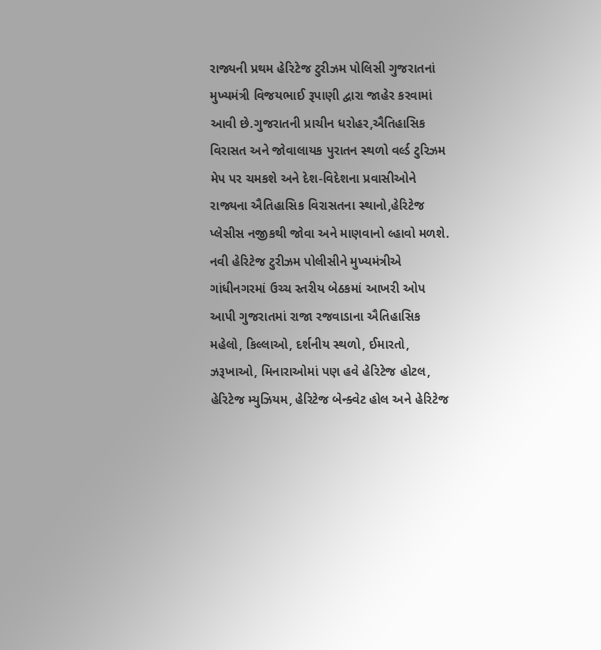રાજ્યની પ્રથમ હેરિટેજ ટુરીઝમ પોલિસી ગુજરાતનાં મુખ્યમંત્રી વિજયભાઈ રૂપાણી દ્વારા જાહેર કરવામાં આવી છે.ગુજરાતની પ્રાચીન ધરોહર,ઐતિહાસિક વિરાસત અને જોવાલાયક પુરાતન સ્થળો વર્લ્ડ ટુરિઝમ મેપ પર ચમકશે અને દેશ-વિદેશના પ્રવાસીઓને રાજ્યના ઐતિહાસિક વિરાસતના સ્થાનો,હેરિટેજ પ્લેસીસ નજીકથી જોવા અને માણવાનો લ્હાવો મળશે.
નવી હેરિટેજ ટુરીઝમ પોલીસીને મુખ્યમંત્રીએ ગાંધીનગરમાં ઉચ્ચ સ્તરીય બેઠકમાં આખરી ઓપ આપી ગુજરાતમાં રાજા રજવાડાના ઐતિહાસિક મહેલો, કિલ્લાઓ, દર્શનીય સ્થળો, ઈમારતો, ઝરૂખાઓ, મિનારાઓમાં પણ હવે હેરિટેજ હોટલ, હેરિટેજ મ્યુઝિયમ, હેરિટેજ બેન્ક્વેટ હોલ અને હેરિટેજ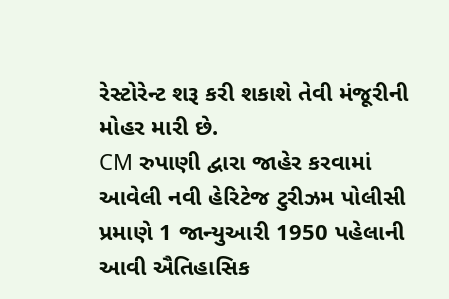રેસ્ટોરેન્ટ શરૂ કરી શકાશે તેવી મંજૂરીની મોહર મારી છે.
CM રુપાણી દ્વારા જાહેર કરવામાં આવેલી નવી હેરિટેજ ટુરીઝમ પોલીસી પ્રમાણે 1 જાન્યુઆરી 1950 પહેલાની આવી ઐતિહાસિક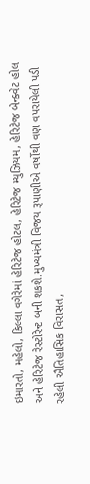ઇમારતો, મહેલો, કિલ્લા વગેરેમાં હેરિટેજ હોટલ, હેરિટેજ મ્યુઝિયમ, હેરિટેજ બેન્ક્વેટ હોલ અને હેરિટેજ રેસ્ટોરેન્ટ બની શકશે.મુખ્યમંત્રી વિજય રૂપાણીએ વર્ષોથી વણ વપરાયેલી પડી રહેલી ઐતિહાસિક વિરાસત,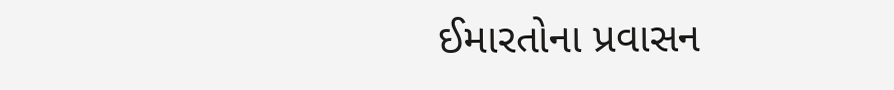ઈમારતોના પ્રવાસન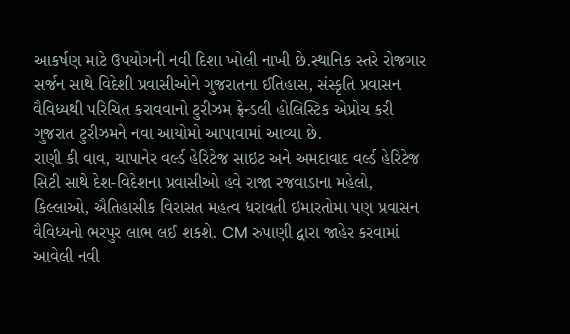આકર્ષણ માટે ઉપયોગની નવી દિશા ખોલી નાખી છે.સ્થાનિક સ્તરે રોજગાર સર્જન સાથે વિદેશી પ્રવાસીઓને ગુજરાતના ઈતિહાસ, સંસ્કૃતિ પ્રવાસન વૈવિધ્યથી પરિચિત કરાવવાનો ટુરીઝમ ફ્રેન્ડલી હોલિસ્ટિક એપ્રોચ કરી ગુજરાત ટુરીઝમને નવા આયોમો આપાવામાં આવ્યા છે.
રાણી કી વાવ, ચાપાનેર વર્લ્ડ હેરિટેજ સાઇટ અને અમદાવાદ વર્લ્ડ હેરિટેજ સિટી સાથે દેશ-વિદેશના પ્રવાસીઓ હવે રાજા રજવાડાના મહેલો, કિલ્લાઓ, ઐતિહાસીક વિરાસત મહત્વ ધરાવતી ઇમારતોમા પણ પ્રવાસન વૈવિધ્યનો ભરપુર લાભ લઈ શકશે. CM રુપાણી દ્વારા જાહેર કરવામાં આવેલી નવી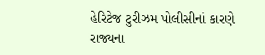હેરિટેજ ટુરીઝમ પોલીસીનાં કારણે રાજ્યના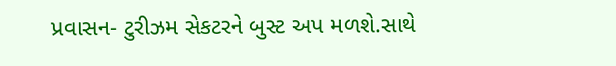પ્રવાસન- ટુરીઝમ સેકટરને બુસ્ટ અપ મળશે.સાથે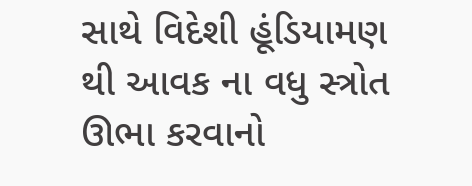સાથે વિદેશી હૂંડિયામણ થી આવક ના વધુ સ્ત્રોત ઊભા કરવાનો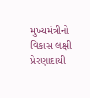મુખ્યમંત્રીનો વિકાસ લક્ષી પ્રેરણાદાયી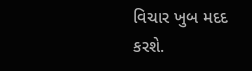વિચાર ખુબ મદદ કરશે.